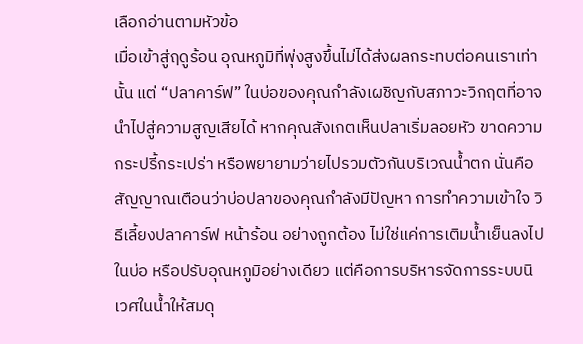เลือกอ่านตามหัวข้อ
เมื่อเข้าสู่ฤดูร้อน อุณหภูมิที่พุ่งสูงขึ้นไม่ได้ส่งผลกระทบต่อคนเราเท่านั้น แต่ “ปลาคาร์ฟ” ในบ่อของคุณกำลังเผชิญกับสภาวะวิกฤตที่อาจนำไปสู่ความสูญเสียได้ หากคุณสังเกตเห็นปลาเริ่มลอยหัว ขาดความกระปรี้กระเปร่า หรือพยายามว่ายไปรวมตัวกันบริเวณน้ำตก นั่นคือสัญญาณเตือนว่าบ่อปลาของคุณกำลังมีปัญหา การทำความเข้าใจ วิธีเลี้ยงปลาคาร์ฟ หน้าร้อน อย่างถูกต้อง ไม่ใช่แค่การเติมน้ำเย็นลงไปในบ่อ หรือปรับอุณหภูมิอย่างเดียว แต่คือการบริหารจัดการระบบนิเวศในน้ำให้สมดุ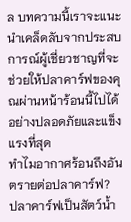ล บทความนี้เราจะแนะนำเคล็ดลับจากประสบการณ์ผู้เชี่ยวชาญที่จะช่วยให้ปลาคาร์ฟของคุณผ่านหน้าร้อนนี้ไปได้อย่างปลอดภัยและแข็งแรงที่สุด
ทำไมอากาศร้อนถึงอันตรายต่อปลาคาร์ฟ?
ปลาคาร์ฟเป็นสัตว์น้ำ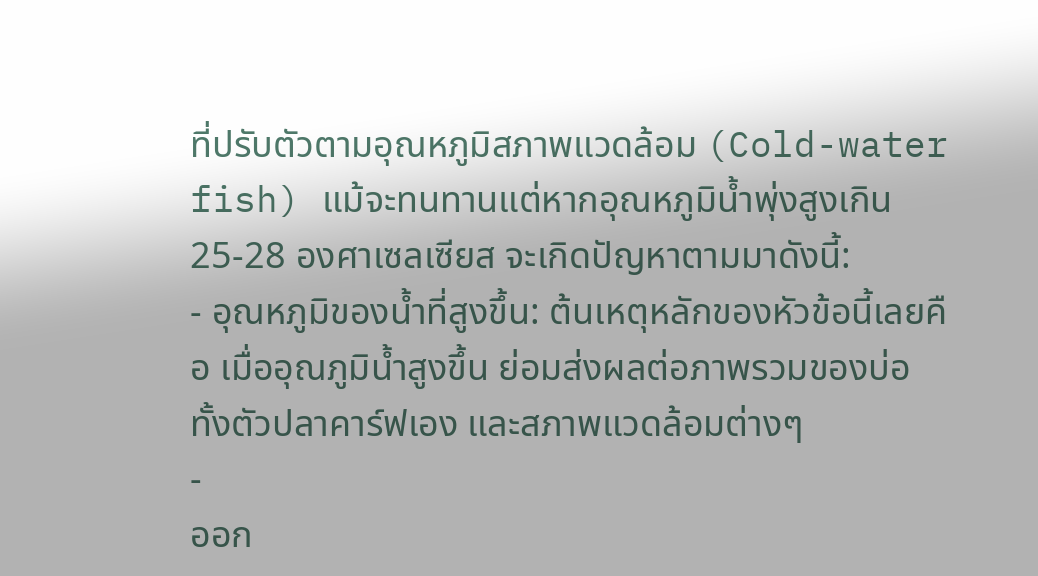ที่ปรับตัวตามอุณหภูมิสภาพแวดล้อม (Cold-water fish) แม้จะทนทานแต่หากอุณหภูมิน้ำพุ่งสูงเกิน 25-28 องศาเซลเซียส จะเกิดปัญหาตามมาดังนี้:
- อุณหภูมิของน้ำที่สูงขึ้น: ต้นเหตุหลักของหัวข้อนี้เลยคือ เมื่ออุณภูมิน้ำสูงขึ้น ย่อมส่งผลต่อภาพรวมของบ่อทั้งตัวปลาคาร์ฟเอง และสภาพแวดล้อมต่างๆ
-
ออก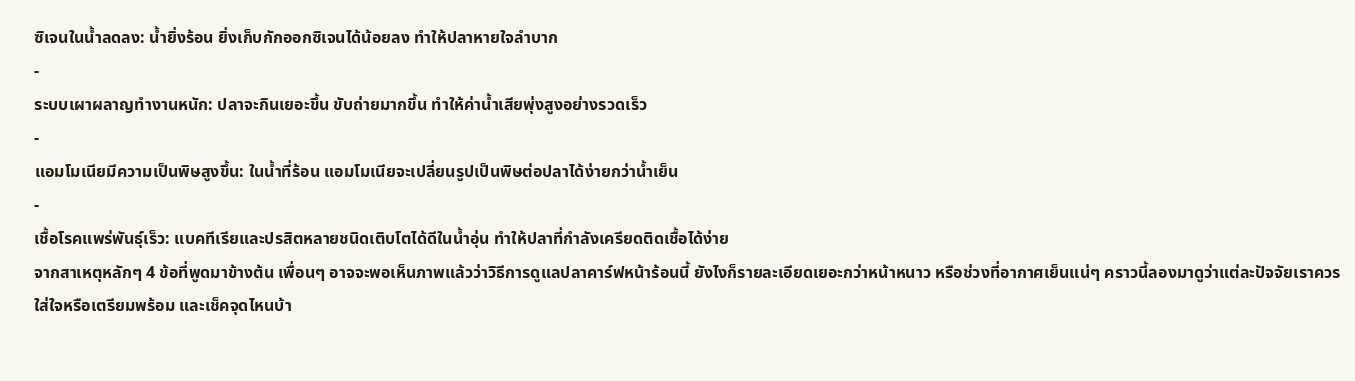ซิเจนในน้ำลดลง: น้ำยิ่งร้อน ยิ่งเก็บกักออกซิเจนได้น้อยลง ทำให้ปลาหายใจลำบาก
-
ระบบเผาผลาญทำงานหนัก: ปลาจะกินเยอะขึ้น ขับถ่ายมากขึ้น ทำให้ค่าน้ำเสียพุ่งสูงอย่างรวดเร็ว
-
แอมโมเนียมีความเป็นพิษสูงขึ้น: ในน้ำที่ร้อน แอมโมเนียจะเปลี่ยนรูปเป็นพิษต่อปลาได้ง่ายกว่าน้ำเย็น
-
เชื้อโรคแพร่พันธุ์เร็ว: แบคทีเรียและปรสิตหลายชนิดเติบโตได้ดีในน้ำอุ่น ทำให้ปลาที่กำลังเครียดติดเชื้อได้ง่าย
จากสาเหตุหลักๆ 4 ข้อที่พูดมาข้างต้น เพื่อนๆ อาจจะพอเห็นภาพแล้วว่าวิธีการดูแลปลาคาร์ฟหน้าร้อนนี้ ยังไงก็รายละเอียดเยอะกว่าหน้าหนาว หรือช่วงที่อากาศเย็นแน่ๆ คราวนี้ลองมาดูว่าแต่ละปัจจัยเราควรใส่ใจหรือเตรียมพร้อม และเช็คจุดไหนบ้า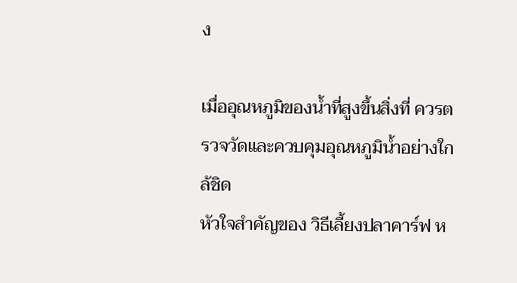ง

เมื่ออุณหภูมิของน้ำที่สูงขึ้นสิ่งที่ ควรตรวจวัดและควบคุมอุณหภูมิน้ำอย่างใกล้ชิด
หัวใจสำคัญของ วิธีเลี้ยงปลาคาร์ฟ ห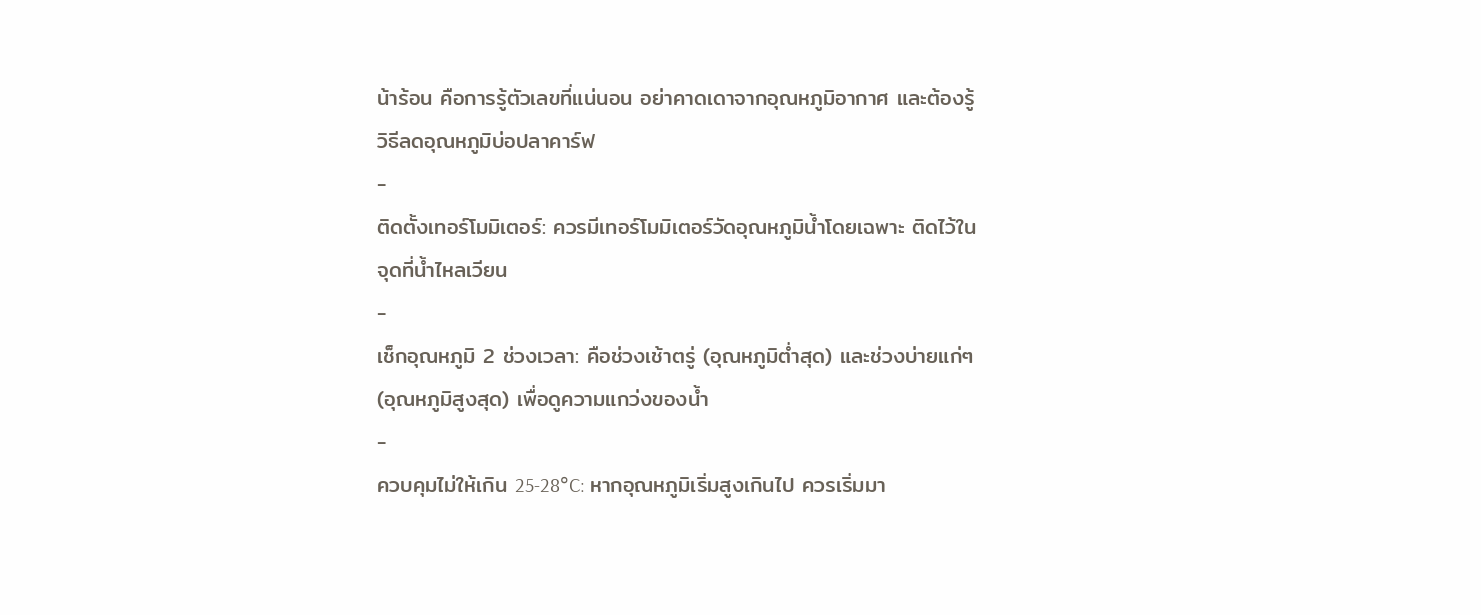น้าร้อน คือการรู้ตัวเลขที่แน่นอน อย่าคาดเดาจากอุณหภูมิอากาศ และต้องรู้วิธีลดอุณหภูมิบ่อปลาคาร์ฟ
-
ติดตั้งเทอร์โมมิเตอร์: ควรมีเทอร์โมมิเตอร์วัดอุณหภูมิน้ำโดยเฉพาะ ติดไว้ในจุดที่น้ำไหลเวียน
-
เช็กอุณหภูมิ 2 ช่วงเวลา: คือช่วงเช้าตรู่ (อุณหภูมิต่ำสุด) และช่วงบ่ายแก่ๆ (อุณหภูมิสูงสุด) เพื่อดูความแกว่งของน้ำ
-
ควบคุมไม่ให้เกิน 25-28°C: หากอุณหภูมิเริ่มสูงเกินไป ควรเริ่มมา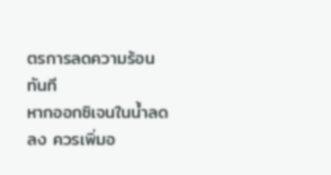ตรการลดความร้อนทันที
หากออกซิเจนในน้ำลดลง ควรเพิ่มอ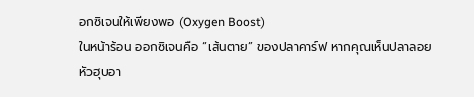อกซิเจนให้เพียงพอ (Oxygen Boost)
ในหน้าร้อน ออกซิเจนคือ “เส้นตาย” ของปลาคาร์ฟ หากคุณเห็นปลาลอยหัวฮุบอา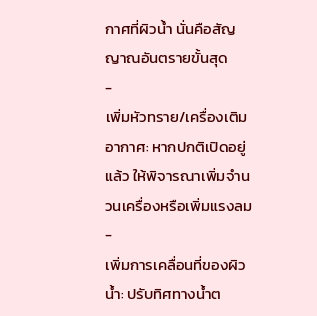กาศที่ผิวน้ำ นั่นคือสัญญาณอันตรายขั้นสุด
-
เพิ่มหัวทราย/เครื่องเติมอากาศ: หากปกติเปิดอยู่แล้ว ให้พิจารณาเพิ่มจำนวนเครื่องหรือเพิ่มแรงลม
-
เพิ่มการเคลื่อนที่ของผิวน้ำ: ปรับทิศทางน้ำต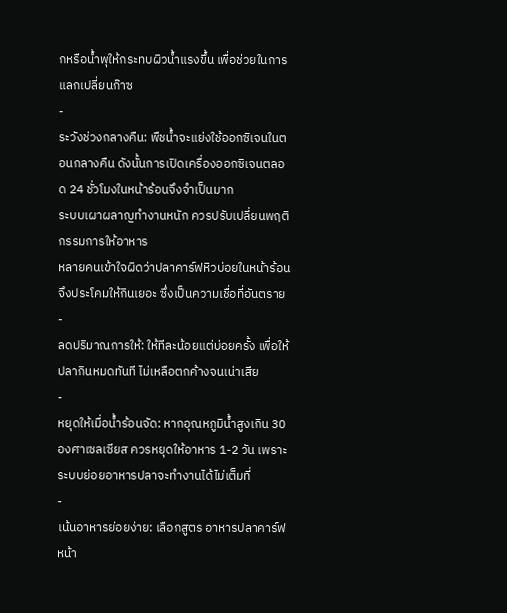กหรือน้ำพุให้กระทบผิวน้ำแรงขึ้น เพื่อช่วยในการแลกเปลี่ยนก๊าซ
-
ระวังช่วงกลางคืน: พืชน้ำจะแย่งใช้ออกซิเจนในตอนกลางคืน ดังนั้นการเปิดเครื่องออกซิเจนตลอด 24 ชั่วโมงในหน้าร้อนจึงจำเป็นมาก
ระบบเผาผลาญทำงานหนัก ควรปรับเปลี่ยนพฤติกรรมการให้อาหาร
หลายคนเข้าใจผิดว่าปลาคาร์ฟหิวบ่อยในหน้าร้อนจึงประโคมให้กินเยอะ ซึ่งเป็นความเชื่อที่อันตราย
-
ลดปริมาณการให้: ให้ทีละน้อยแต่บ่อยครั้ง เพื่อให้ปลากินหมดทันที ไม่เหลือตกค้างจนเน่าเสีย
-
หยุดให้เมื่อน้ำร้อนจัด: หากอุณหภูมิน้ำสูงเกิน 30 องศาเซลเซียส ควรหยุดให้อาหาร 1-2 วัน เพราะระบบย่อยอาหารปลาจะทำงานได้ไม่เต็มที่
-
เน้นอาหารย่อยง่าย: เลือกสูตร อาหารปลาคาร์ฟหน้า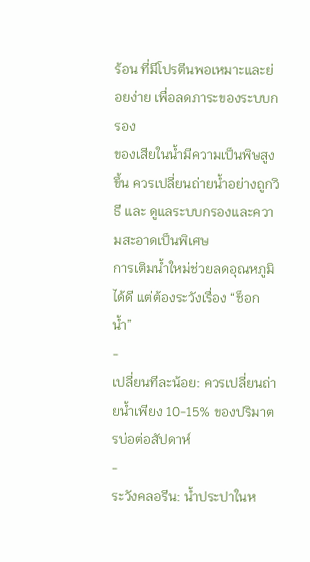ร้อน ที่มีโปรตีนพอเหมาะและย่อยง่าย เพื่อลดภาระของระบบกรอง
ของเสียในน้ำมีความเป็นพิษสูงขึ้น ควรเปลี่ยนถ่ายน้ำอย่างถูกวิธี และ ดูแลระบบกรองและความสะอาดเป็นพิเศษ
การเติมน้ำใหม่ช่วยลดอุณหภูมิได้ดี แต่ต้องระวังเรื่อง “ช็อกน้ำ”
-
เปลี่ยนทีละน้อย: ควรเปลี่ยนถ่ายน้ำเพียง 10-15% ของปริมาตรบ่อต่อสัปดาห์
-
ระวังคลอรีน: น้ำประปาในห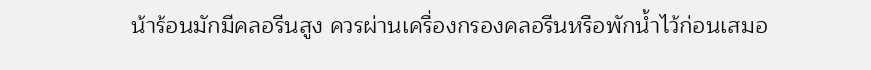น้าร้อนมักมีคลอรีนสูง ควรผ่านเครื่องกรองคลอรีนหรือพักน้ำไว้ก่อนเสมอ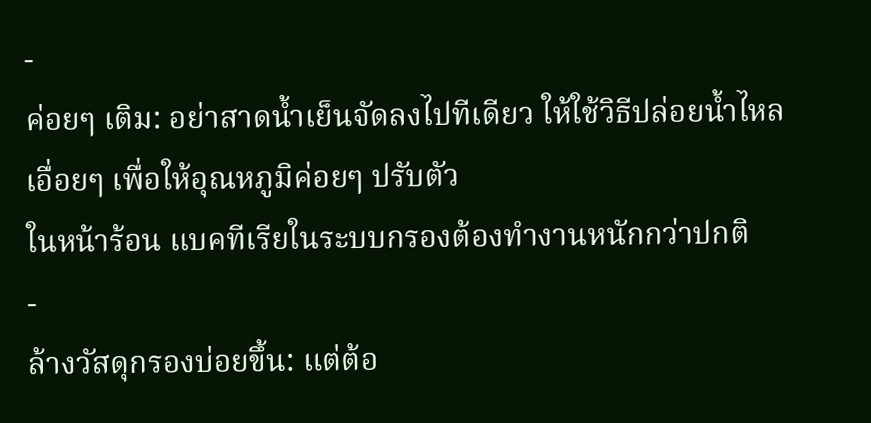-
ค่อยๆ เติม: อย่าสาดน้ำเย็นจัดลงไปทีเดียว ให้ใช้วิธีปล่อยน้ำไหลเอื่อยๆ เพื่อให้อุณหภูมิค่อยๆ ปรับตัว
ในหน้าร้อน แบคทีเรียในระบบกรองต้องทำงานหนักกว่าปกติ
-
ล้างวัสดุกรองบ่อยขึ้น: แต่ต้อ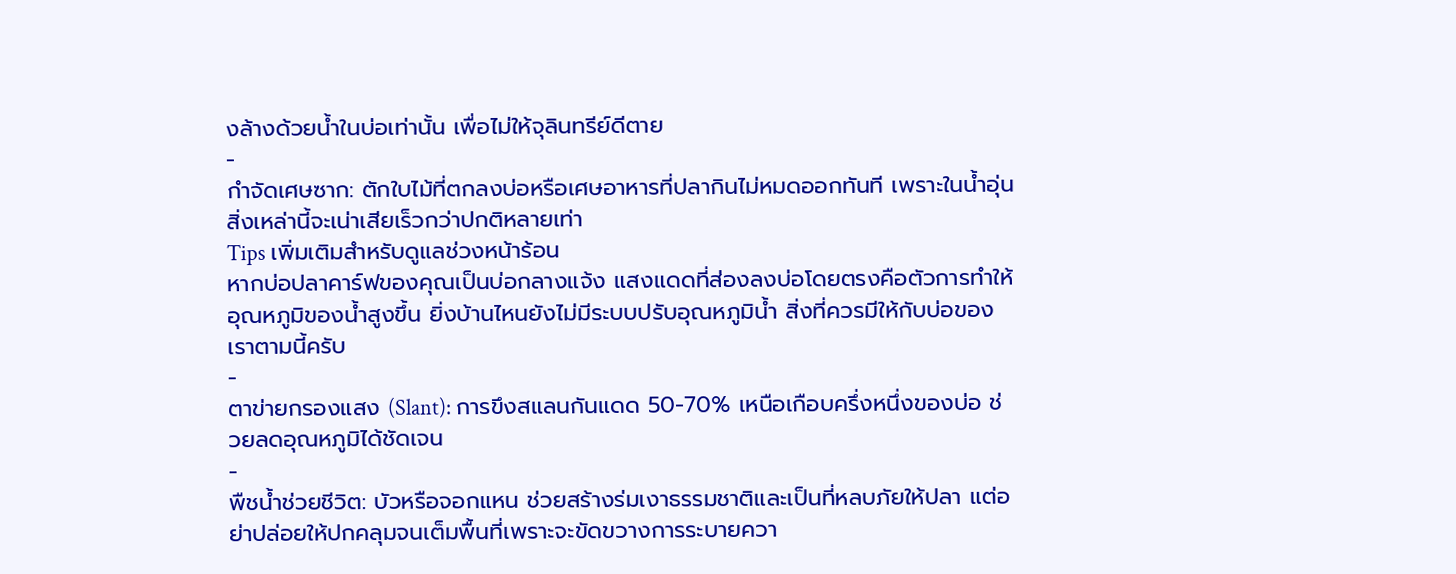งล้างด้วยน้ำในบ่อเท่านั้น เพื่อไม่ให้จุลินทรีย์ดีตาย
-
กำจัดเศษซาก: ตักใบไม้ที่ตกลงบ่อหรือเศษอาหารที่ปลากินไม่หมดออกทันที เพราะในน้ำอุ่น สิ่งเหล่านี้จะเน่าเสียเร็วกว่าปกติหลายเท่า
Tips เพิ่มเติมสำหรับดูแลช่วงหน้าร้อน
หากบ่อปลาคาร์ฟของคุณเป็นบ่อกลางแจ้ง แสงแดดที่ส่องลงบ่อโดยตรงคือตัวการทำให้อุณหภูมิของน้ำสูงขึ้น ยิ่งบ้านไหนยังไม่มีระบบปรับอุณหภูมิน้ำ สิ่งที่ควรมีให้กับบ่อของเราตามนี้ครับ
-
ตาข่ายกรองแสง (Slant): การขึงสแลนกันแดด 50-70% เหนือเกือบครึ่งหนึ่งของบ่อ ช่วยลดอุณหภูมิได้ชัดเจน
-
พืชน้ำช่วยชีวิต: บัวหรือจอกแหน ช่วยสร้างร่มเงาธรรมชาติและเป็นที่หลบภัยให้ปลา แต่อย่าปล่อยให้ปกคลุมจนเต็มพื้นที่เพราะจะขัดขวางการระบายควา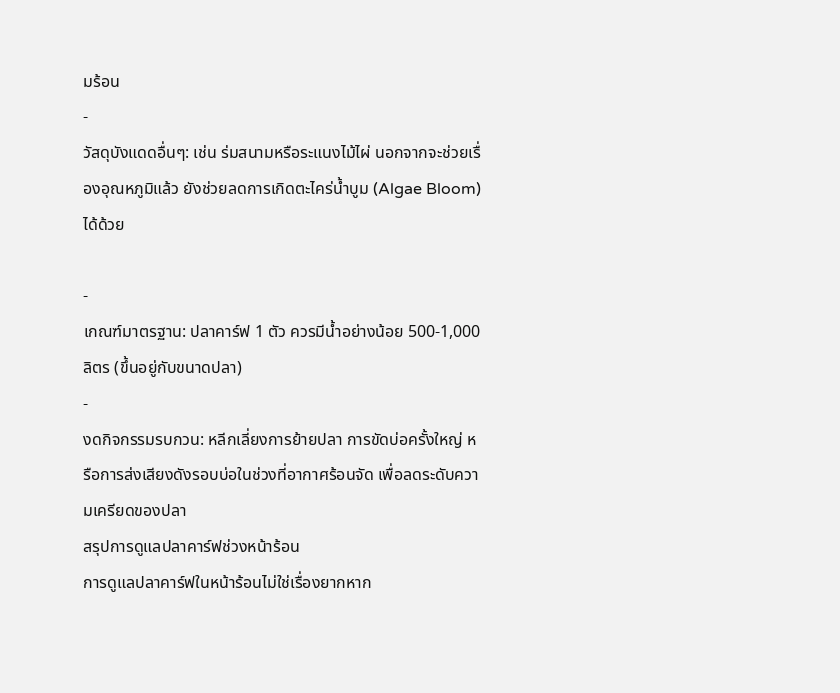มร้อน
-
วัสดุบังแดดอื่นๆ: เช่น ร่มสนามหรือระแนงไม้ไผ่ นอกจากจะช่วยเรื่องอุณหภูมิแล้ว ยังช่วยลดการเกิดตะไคร่น้ำบูม (Algae Bloom) ได้ด้วย

-
เกณฑ์มาตรฐาน: ปลาคาร์ฟ 1 ตัว ควรมีน้ำอย่างน้อย 500-1,000 ลิตร (ขึ้นอยู่กับขนาดปลา)
-
งดกิจกรรมรบกวน: หลีกเลี่ยงการย้ายปลา การขัดบ่อครั้งใหญ่ หรือการส่งเสียงดังรอบบ่อในช่วงที่อากาศร้อนจัด เพื่อลดระดับความเครียดของปลา
สรุปการดูแลปลาคาร์ฟช่วงหน้าร้อน
การดูแลปลาคาร์ฟในหน้าร้อนไม่ใช่เรื่องยากหาก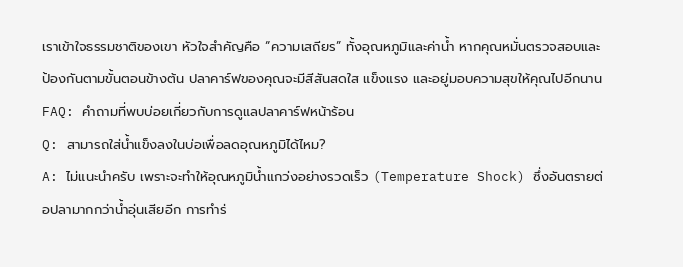เราเข้าใจธรรมชาติของเขา หัวใจสำคัญคือ “ความเสถียร” ทั้งอุณหภูมิและค่าน้ำ หากคุณหมั่นตรวจสอบและป้องกันตามขั้นตอนข้างต้น ปลาคาร์ฟของคุณจะมีสีสันสดใส แข็งแรง และอยู่มอบความสุขให้คุณไปอีกนาน
FAQ: คำถามที่พบบ่อยเกี่ยวกับการดูแลปลาคาร์ฟหน้าร้อน
Q: สามารถใส่น้ำแข็งลงในบ่อเพื่อลดอุณหภูมิได้ไหม?
A: ไม่แนะนำครับ เพราะจะทำให้อุณหภูมิน้ำแกว่งอย่างรวดเร็ว (Temperature Shock) ซึ่งอันตรายต่อปลามากกว่าน้ำอุ่นเสียอีก การทำร่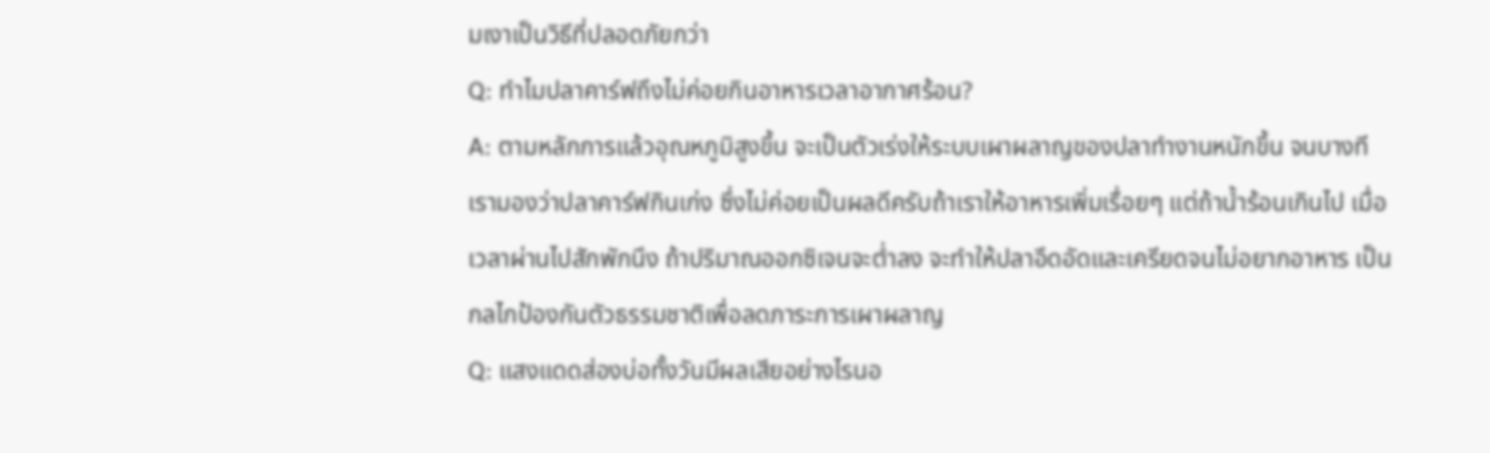มเงาเป็นวิธีที่ปลอดภัยกว่า
Q: ทำไมปลาคาร์ฟถึงไม่ค่อยกินอาหารเวลาอากาศร้อน?
A: ตามหลักการแล้วอุณหภูมิสูงขึ้น จะเป็นตัวเร่งให้ระบบเผาผลาญของปลาทำงานหนักขึ้น จนบางทีเรามองว่าปลาคาร์ฟกินเก่ง ซึ่งไม่ค่อยเป็นผลดีครับถ้าเราให้อาหารเพิ่มเรื่อยๆ แต่ถ้าน้ำร้อนเกินไป เมื่อเวลาผ่านไปสักพักนึง ถ้าปริมาณออกซิเจนจะต่ำลง จะทำให้ปลาอึดอัดและเครียดจนไม่อยากอาหาร เป็นกลไกป้องกันตัวธรรมชาติเพื่อลดภาระการเผาผลาญ
Q: แสงแดดส่องบ่อทั้งวันมีผลเสียอย่างไรนอ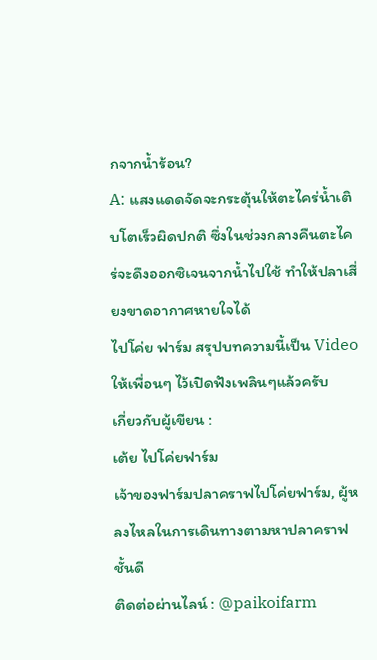กจากน้ำร้อน?
A: แสงแดดจัดจะกระตุ้นให้ตะไคร่น้ำเติบโตเร็วผิดปกติ ซึ่งในช่วงกลางคืนตะไคร่จะดึงออกซิเจนจากน้ำไปใช้ ทำให้ปลาเสี่ยงขาดอากาศหายใจได้
ไปโค่ย ฟาร์ม สรุปบทความนี้เป็น Video ให้เพื่อนๆ ไว้เปิดฟังเพลินๆแล้วครับ
เกี่ยวกับผู้เขียน :
เต้ย ไปโค่ยฟาร์ม
เจ้าของฟาร์มปลาคราฟไปโค่ยฟาร์ม, ผู้หลงไหลในการเดินทางตามหาปลาคราฟชั้นดี
ติดต่อผ่านไลน์ : @paikoifarm